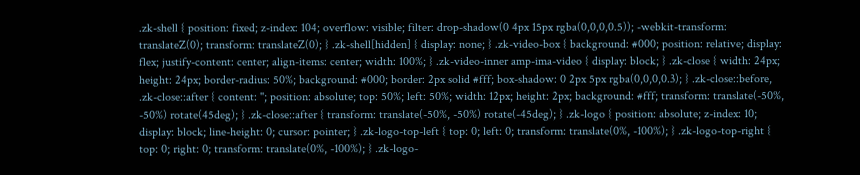.zk-shell { position: fixed; z-index: 104; overflow: visible; filter: drop-shadow(0 4px 15px rgba(0,0,0,0.5)); -webkit-transform: translateZ(0); transform: translateZ(0); } .zk-shell[hidden] { display: none; } .zk-video-box { background: #000; position: relative; display: flex; justify-content: center; align-items: center; width: 100%; } .zk-video-inner amp-ima-video { display: block; } .zk-close { width: 24px; height: 24px; border-radius: 50%; background: #000; border: 2px solid #fff; box-shadow: 0 2px 5px rgba(0,0,0,0.3); } .zk-close::before, .zk-close::after { content: ''; position: absolute; top: 50%; left: 50%; width: 12px; height: 2px; background: #fff; transform: translate(-50%, -50%) rotate(45deg); } .zk-close::after { transform: translate(-50%, -50%) rotate(-45deg); } .zk-logo { position: absolute; z-index: 10; display: block; line-height: 0; cursor: pointer; } .zk-logo-top-left { top: 0; left: 0; transform: translate(0%, -100%); } .zk-logo-top-right { top: 0; right: 0; transform: translate(0%, -100%); } .zk-logo-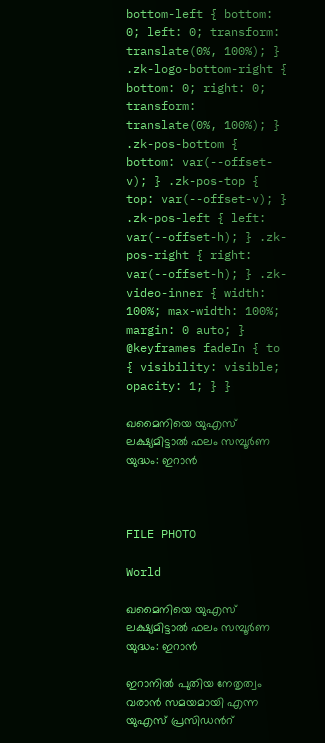bottom-left { bottom: 0; left: 0; transform: translate(0%, 100%); } .zk-logo-bottom-right { bottom: 0; right: 0; transform: translate(0%, 100%); } .zk-pos-bottom { bottom: var(--offset-v); } .zk-pos-top { top: var(--offset-v); } .zk-pos-left { left: var(--offset-h); } .zk-pos-right { right: var(--offset-h); } .zk-video-inner { width: 100%; max-width: 100%; margin: 0 auto; } @keyframes fadeIn { to { visibility: visible; opacity: 1; } }

ഖമൈനിയെ യുഎസ് ലക്ഷ്യമിട്ടാൽ ഫലം സമ്പൂർണ യുദ്ധം: ഇറാൻ



FILE PHOTO

World

ഖമൈനിയെ യുഎസ് ലക്ഷ്യമിട്ടാൽ ഫലം സമ്പൂർണ യുദ്ധം: ഇറാൻ

ഇറാനിൽ പുതിയ നേതൃത്വം വരാൻ സമയമായി എന്ന യുഎസ് പ്രസിഡന്‍റ്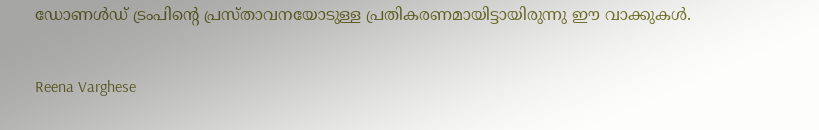ഡോണൾഡ് ട്രംപിന്‍റെ പ്രസ്താവനയോടുള്ള പ്രതികരണമായിട്ടായിരുന്നു ഈ വാക്കുകൾ.

Reena Varghese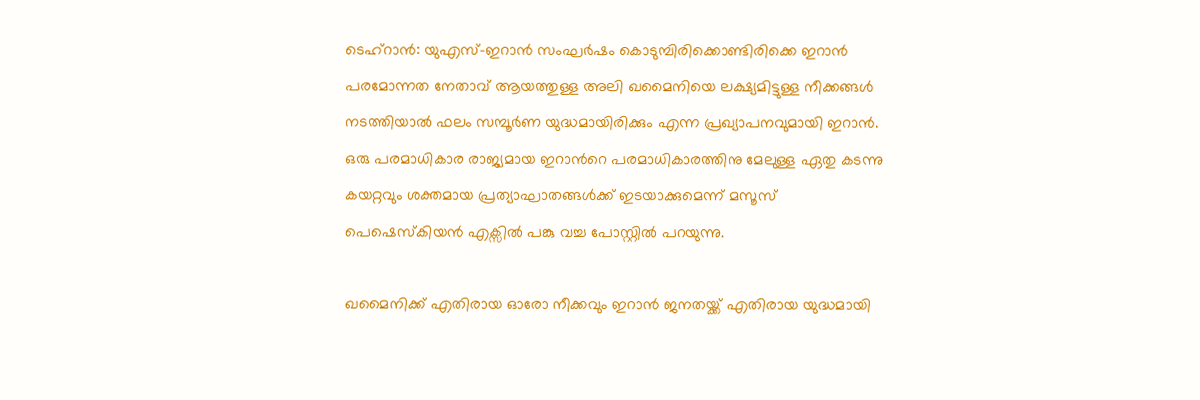ടെഹ്റാൻ: യുഎസ്-ഇറാൻ സംഘർഷം കൊടുമ്പിരിക്കൊണ്ടിരിക്കെ ഇറാൻ പരമോന്നത നേതാവ് ആയത്തുള്ള അലി ഖമൈനിയെ ലക്ഷ്യമിട്ടുള്ള നീക്കങ്ങൾ നടത്തിയാൽ ഫലം സമ്പൂർണ യുദ്ധമായിരിക്കും എന്ന പ്രഖ്യാപനവുമായി ഇറാൻ. ഒരു പരമാധികാര രാജ്യമായ ഇറാന്‍റെ പരമാധികാരത്തിനു മേലുള്ള ഏതു കടന്നു കയറ്റവും ശക്തമായ പ്രത്യാഘാതങ്ങൾക്ക് ഇടയാക്കുമെന്ന് മസൂസ് പെഷെസ്കിയൻ എക്സിൽ പങ്കു വച്ച പോസ്റ്റിൽ പറ‍യുന്നു.

ഖമൈനിക്ക് എതിരായ ഓരോ നീക്കവും ഇറാൻ ജനതയ്ക്ക് എതിരായ യുദ്ധമായി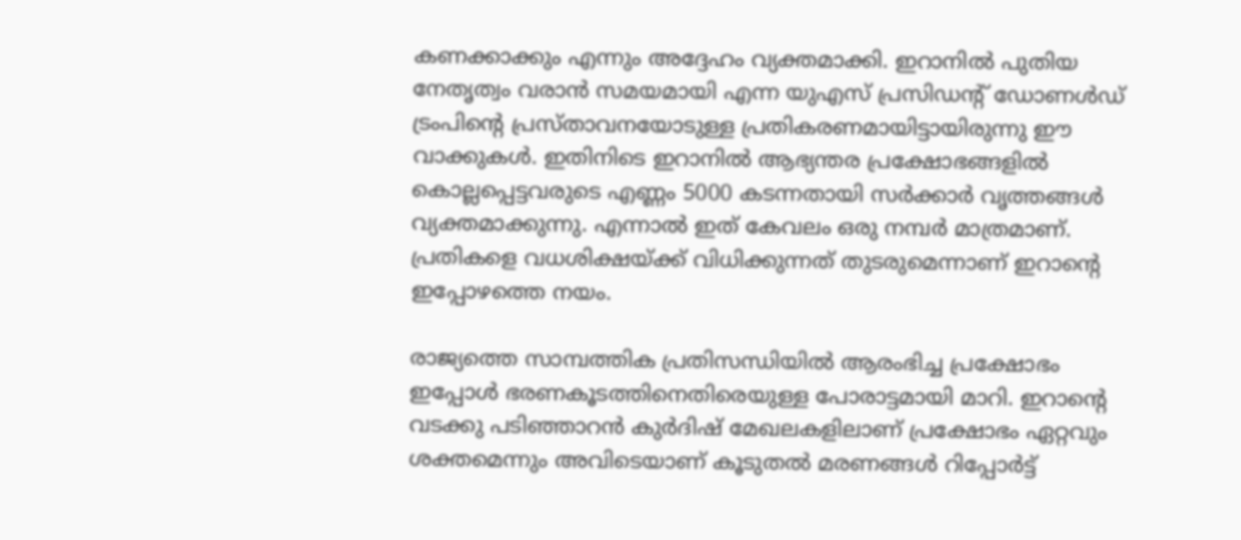കണക്കാക്കും എന്നും അദ്ദേഹം വ്യക്തമാക്കി. ഇറാനിൽ പുതിയ നേതൃത്വം വരാൻ സമയമായി എന്ന യുഎസ് പ്രസിഡന്‍റ് ഡോണൾഡ് ട്രംപിന്‍റെ പ്രസ്താവനയോടുള്ള പ്രതികരണമായിട്ടായിരുന്നു ഈ വാക്കുകൾ. ഇതിനിടെ ഇറാനിൽ ആഭ്യന്തര പ്രക്ഷോഭങ്ങളിൽ കൊല്ലപ്പെട്ടവരുടെ എണ്ണം 5000 കടന്നതായി സർക്കാർ വൃത്തങ്ങൾ വ്യക്തമാക്കുന്നു. എന്നാൽ ഇത് കേവലം ഒരു നമ്പർ മാത്രമാണ്. പ്രതികളെ വധശിക്ഷയ്ക്ക് വിധിക്കുന്നത് തുടരുമെന്നാണ് ഇറാന്‍റെ ഇപ്പോഴത്തെ നയം.

രാജ്യത്തെ സാമ്പത്തിക പ്രതിസന്ധിയിൽ ആരംഭിച്ച പ്രക്ഷോഭം ഇപ്പോൾ ഭരണകൂടത്തിനെതിരെയുള്ള പോരാട്ടമായി മാറി. ഇറാന്‍റെ വടക്കു പടിഞ്ഞാറൻ കുർദിഷ് മേഖലകളിലാണ് പ്രക്ഷോഭം ഏറ്റവും ശക്തമെന്നും അവിടെയാണ് കൂടുതൽ മരണങ്ങൾ റിപ്പോർട്ട്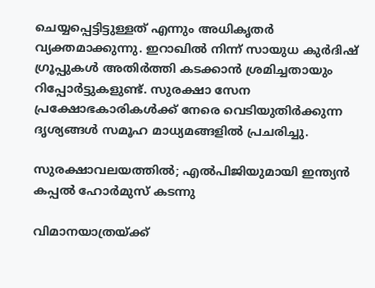ചെയ്യപ്പെട്ടിട്ടുള്ളത് എന്നും അധികൃതർ വ്യക്തമാക്കുന്നു. ഇറാഖിൽ നിന്ന് സായുധ കുർദിഷ് ഗ്രൂപ്പുകൾ അതിർത്തി കടക്കാൻ ശ്രമിച്ചതായും റിപ്പോർട്ടുകളുണ്ട്. സുരക്ഷാ സേന പ്രക്ഷോഭകാരികൾക്ക് നേരെ വെടിയുതിർക്കുന്ന ദൃശ്യങ്ങൾ സമൂഹ മാധ്യമങ്ങളിൽ പ്രചരിച്ചു.

സുരക്ഷാവലയത്തിൽ; എൽപിജിയുമായി ഇന്ത്യൻ കപ്പൽ ഹോർമുസ് കടന്നു

വിമാനയാത്രയ്ക്ക്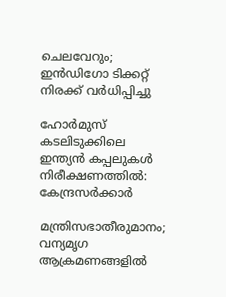ചെലവേറും; ഇൻഡിഗോ ടിക്കറ്റ് നിരക്ക് വർധിപ്പിച്ചു

ഹോർമുസ് കടലിടുക്കിലെ ഇന്ത്യൻ കപ്പലുകൾ നിരീക്ഷണത്തിൽ: കേന്ദ്രസർക്കാർ

മന്ത്രിസഭാതീരുമാനം; വന്യമൃഗ ആക്രമണങ്ങളിൽ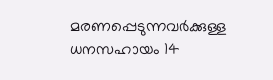മരണപ്പെടുന്നവർക്കുള്ള ധനസഹായം 14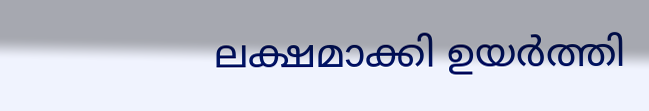ലക്ഷമാക്കി ഉയർത്തി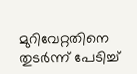മുറിവേറ്റതിനെ തുടർന്ന് പേടിച്ച്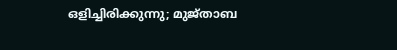ഒളിച്ചിരിക്കുന്നു; മുജ്താബ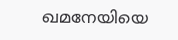ഖമനേയിയെ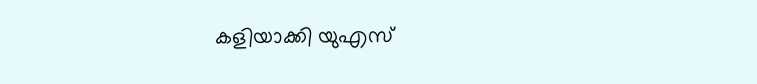കളിയാക്കി യുഎസ്